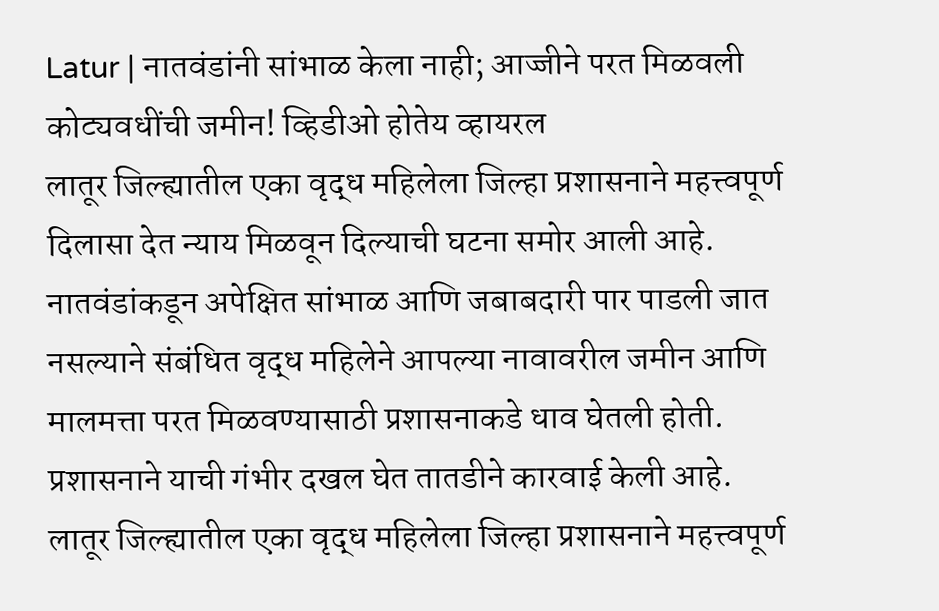Latur | नातवंडांनी सांभाळ केला नाही; आज्जीने परत मिळवली कोट्यवधींची जमीन! व्हिडीओ होतेय व्हायरल
लातूर जिल्ह्यातील एका वृद्ध महिलेला जिल्हा प्रशासनाने महत्त्वपूर्ण दिलासा देत न्याय मिळवून दिल्याची घटना समोर आली आहे. नातवंडांकडून अपेक्षित सांभाळ आणि जबाबदारी पार पाडली जात नसल्याने संबंधित वृद्ध महिलेने आपल्या नावावरील जमीन आणि मालमत्ता परत मिळवण्यासाठी प्रशासनाकडे धाव घेतली होती. प्रशासनाने याची गंभीर दखल घेत तातडीने कारवाई केली आहे.
लातूर जिल्ह्यातील एका वृद्ध महिलेला जिल्हा प्रशासनाने महत्त्वपूर्ण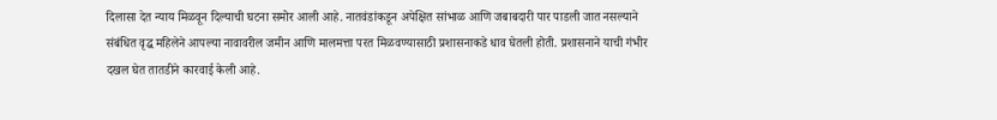दिलासा देत न्याय मिळवून दिल्याची घटना समोर आली आहे. नातवंडांकडून अपेक्षित सांभाळ आणि जबाबदारी पार पाडली जात नसल्याने संबंधित वृद्ध महिलेने आपल्या नावावरील जमीन आणि मालमत्ता परत मिळवण्यासाठी प्रशासनाकडे धाव घेतली होती. प्रशासनाने याची गंभीर दखल घेत तातडीने कारवाई केली आहे.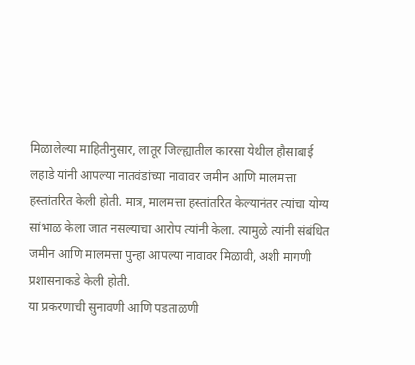मिळालेल्या माहितीनुसार, लातूर जिल्ह्यातील कारसा येथील हौसाबाई लहाडे यांनी आपल्या नातवंडांच्या नावावर जमीन आणि मालमत्ता हस्तांतरित केली होती. मात्र, मालमत्ता हस्तांतरित केल्यानंतर त्यांचा योग्य सांभाळ केला जात नसल्याचा आरोप त्यांनी केला. त्यामुळे त्यांनी संबंधित जमीन आणि मालमत्ता पुन्हा आपल्या नावावर मिळावी, अशी मागणी प्रशासनाकडे केली होती.
या प्रकरणाची सुनावणी आणि पडताळणी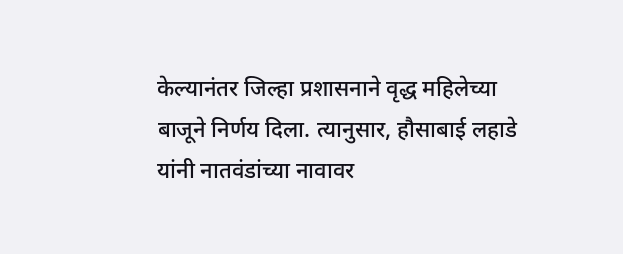केल्यानंतर जिल्हा प्रशासनाने वृद्ध महिलेच्या बाजूने निर्णय दिला. त्यानुसार, हौसाबाई लहाडे यांनी नातवंडांच्या नावावर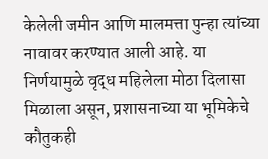केलेली जमीन आणि मालमत्ता पुन्हा त्यांच्या नावावर करण्यात आली आहे. या निर्णयामुळे वृद्ध महिलेला मोठा दिलासा मिळाला असून, प्रशासनाच्या या भूमिकेचे कौतुकही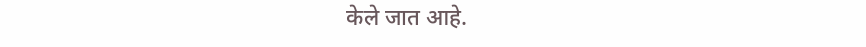केले जात आहे.